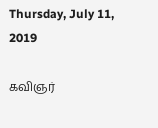Thursday, July 11, 2019

கவிஞர்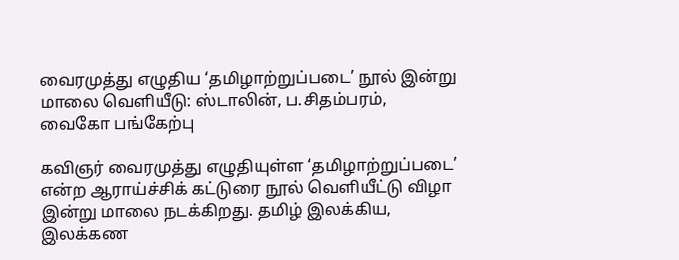வைரமுத்து எழுதிய ‘தமிழாற்றுப்படை’ நூல் இன்று மாலை வெளியீடு: ஸ்டாலின், ப.சிதம்பரம், வைகோ பங்கேற்பு

கவிஞர் வைரமுத்து எழுதியுள்ள ‘தமிழாற்றுப்படை’ என்ற ஆராய்ச்சிக் கட்டுரை நூல் வெளியீட்டு விழா இன்று மாலை நடக்கிறது. தமிழ் இலக்கிய, இலக்கண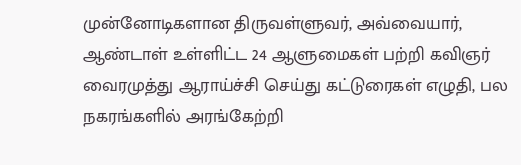முன்னோடிகளான திருவள்ளுவர், அவ்வையார், ஆண்டாள் உள்ளிட்ட 24 ஆளுமைகள் பற்றி கவிஞர் வைரமுத்து ஆராய்ச்சி செய்து கட்டுரைகள் எழுதி, பல நகரங்களில் அரங்கேற்றி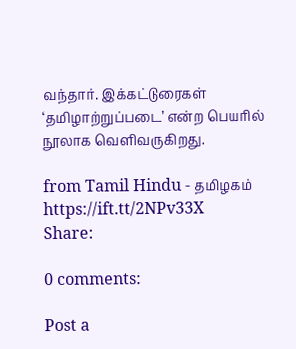வந்தார். இக்கட்டுரைகள் ‘தமிழாற்றுப்படை’ என்ற பெயரில் நூலாக வெளிவருகிறது.

from Tamil Hindu - தமிழகம் https://ift.tt/2NPv33X
Share:

0 comments:

Post a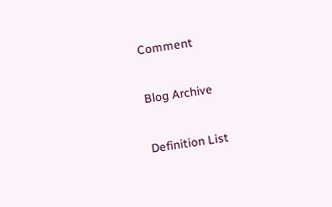Comment

Blog Archive

Definition List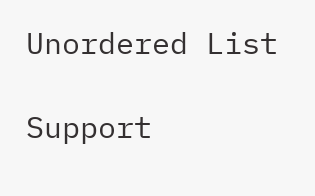Unordered List

Support